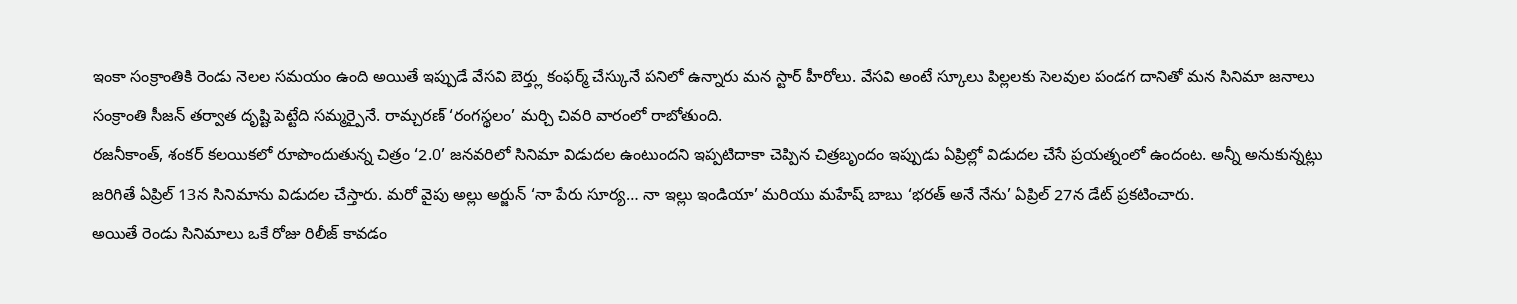ఇంకా సంక్రాంతికి రెండు నెలల సమయం ఉంది అయితే ఇప్పుడే వేసవి బెర్త్లు కంఫర్మ్ చేస్కునే పనిలో ఉన్నారు మన స్టార్ హీరోలు. వేసవి అంటే స్కూలు పిల్లలకు సెలవుల పండగ దానితో మన సినిమా జనాలు సంక్రాంతి సీజన్ తర్వాత దృష్టి పెట్టేది సమ్మర్పైనే. రామ్చరణ్ ‘రంగస్థలం’ మర్చి చివరి వారంలో రాబోతుంది.
రజనీకాంత్, శంకర్ కలయికలో రూపొందుతున్న చిత్రం ‘2.0’ జనవరిలో సినిమా విడుదల ఉంటుందని ఇప్పటిదాకా చెప్పిన చిత్రబృందం ఇప్పుడు ఏప్రిల్లో విడుదల చేసే ప్రయత్నంలో ఉందంట. అన్నీ అనుకున్నట్లు జరిగితే ఏప్రిల్ 13న సినిమాను విడుదల చేస్తారు. మరో వైపు అల్లు అర్జున్ ‘నా పేరు సూర్య… నా ఇల్లు ఇండియా’ మరియు మహేష్ బాబు ‘భరత్ అనే నేను’ ఏప్రిల్ 27న డేట్ ప్రకటించారు.
అయితే రెండు సినిమాలు ఒకే రోజు రిలీజ్ కావడం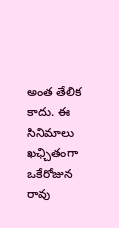అంత తేలిక కాదు. ఈ సినిమాలు ఖఛ్చితంగా ఒకేరోజున రావు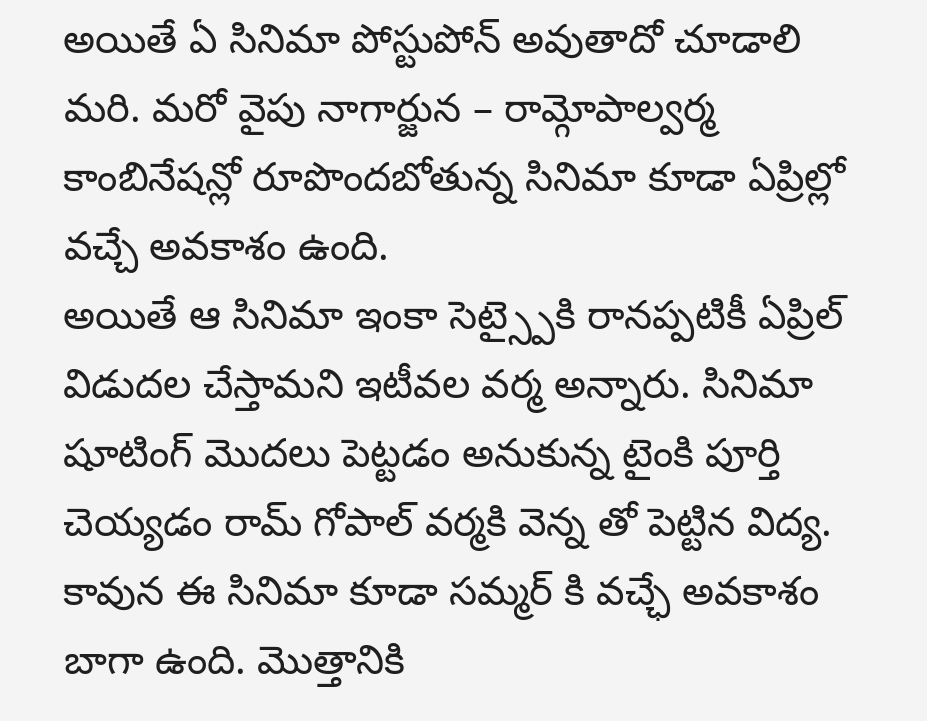అయితే ఏ సినిమా పోస్టుపోన్ అవుతాదో చూడాలి మరి. మరో వైపు నాగార్జున – రామ్గోపాల్వర్మ కాంబినేషన్లో రూపొందబోతున్న సినిమా కూడా ఏప్రిల్లో వచ్చే అవకాశం ఉంది.
అయితే ఆ సినిమా ఇంకా సెట్స్పైకి రానప్పటికీ ఏప్రిల్ విడుదల చేస్తామని ఇటీవల వర్మ అన్నారు. సినిమా షూటింగ్ మొదలు పెట్టడం అనుకున్న టైంకి పూర్తి చెయ్యడం రామ్ గోపాల్ వర్మకి వెన్న తో పెట్టిన విద్య. కావున ఈ సినిమా కూడా సమ్మర్ కి వచ్ఛే అవకాశం బాగా ఉంది. మొత్తానికి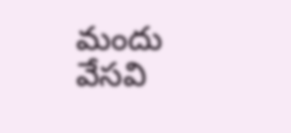మందు వేసవి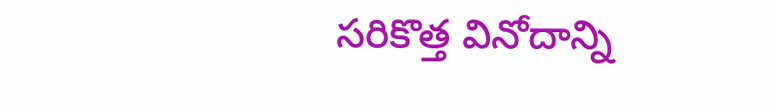సరికొత్త వినోదాన్ని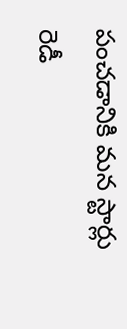పంచడానికి మన స్టార్లు రెడీ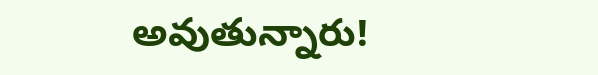అవుతున్నారు!